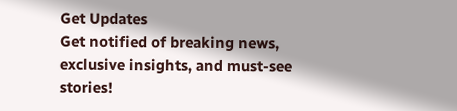Get Updates
Get notified of breaking news, exclusive insights, and must-see stories!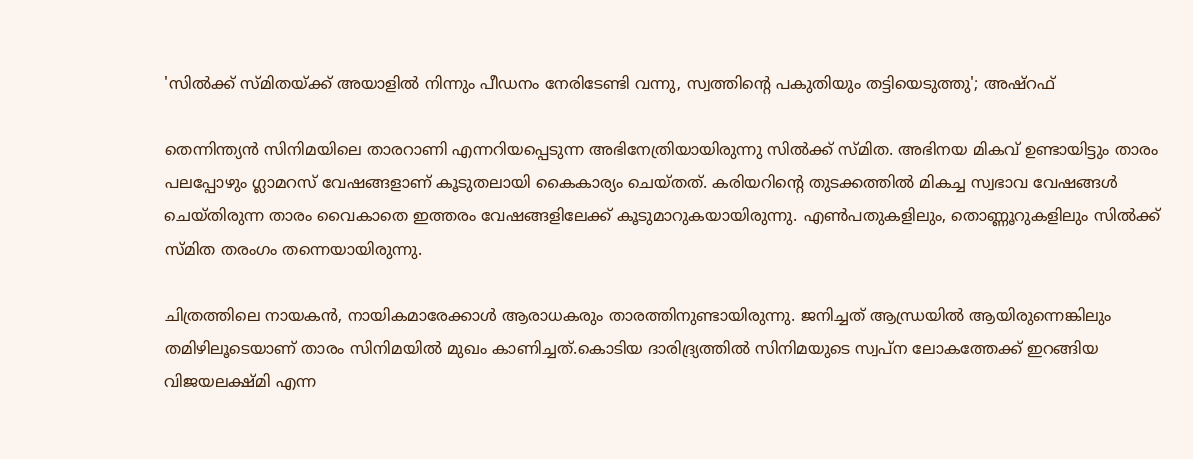'സിൽക്ക് സ്‌മിതയ്ക്ക് അയാളിൽ നിന്നും പീഡനം നേരിടേണ്ടി വന്നു, സ്വത്തിന്റെ പകുതിയും തട്ടിയെടുത്തു'; അഷ്‌റഫ്

തെന്നിന്ത്യൻ സിനിമയിലെ താരറാണി എന്നറിയപ്പെടുന്ന അഭിനേത്രിയായിരുന്നു സിൽക്ക് സ്‌മിത. അഭിനയ മികവ് ഉണ്ടായിട്ടും താരം പലപ്പോഴും ഗ്ലാമറസ് വേഷങ്ങളാണ് കൂടുതലായി കൈകാര്യം ചെയ്‌തത്‌. കരിയറിന്റെ തുടക്കത്തിൽ മികച്ച സ്വഭാവ വേഷങ്ങൾ ചെയ്‌തിരുന്ന താരം വൈകാതെ ഇത്തരം വേഷങ്ങളിലേക്ക് കൂടുമാറുകയായിരുന്നു. എൺപതുകളിലും, തൊണ്ണൂറുകളിലും സിൽക്ക് സ്‌മിത തരംഗം തന്നെയായിരുന്നു.

ചിത്രത്തിലെ നായകൻ, നായികമാരേക്കാൾ ആരാധകരും താരത്തിനുണ്ടായിരുന്നു. ജനിച്ചത് ആന്ധ്രയിൽ ആയിരുന്നെങ്കിലും തമിഴിലൂടെയാണ് താരം സിനിമയിൽ മുഖം കാണിച്ചത്.കൊടിയ ദാരിദ്ര്യത്തിൽ സിനിമയുടെ സ്വപ്‌ന ലോകത്തേക്ക് ഇറങ്ങിയ വിജയലക്ഷ്‌മി എന്ന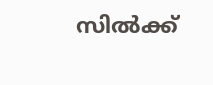സിൽക്ക്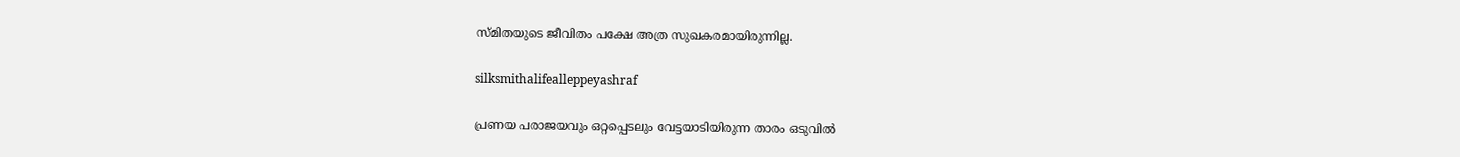സ്‌മിതയുടെ ജീവിതം പക്ഷേ അത്ര സുഖകരമായിരുന്നില്ല.

silksmithalifealleppeyashraf

പ്രണയ പരാജയവും ഒറ്റപ്പെടലും വേട്ടയാടിയിരുന്ന താരം ഒടുവിൽ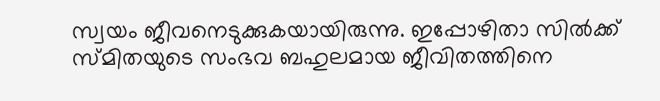സ്വയം ജീവനെടുക്കുകയായിരുന്നു. ഇപ്പോഴിതാ സിൽക്ക് സ്‌മിതയുടെ സംഭവ ബഹുലമായ ജീവിതത്തിനെ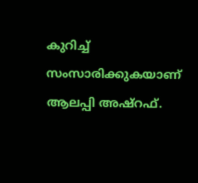കുറിച്ച് സംസാരിക്കുകയാണ് ആലപ്പി അഷ്‌റഫ്.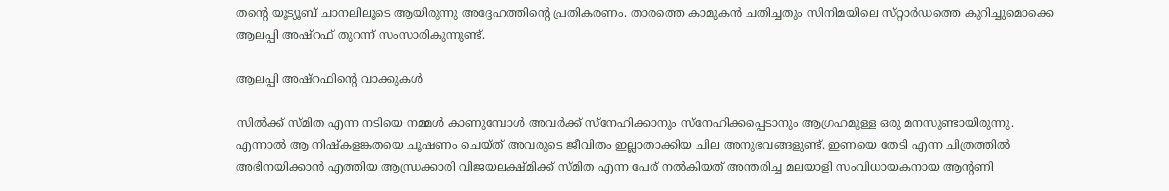തന്റെ യൂട്യൂബ് ചാനലിലൂടെ ആയിരുന്നു അദ്ദേഹത്തിന്റെ പ്രതികരണം. താരത്തെ കാമുകൻ ചതിച്ചതും സിനിമയിലെ സ്‌റ്റാർഡത്തെ കുറിച്ചുമൊക്കെ ആലപ്പി അഷ്‌റഫ് തുറന്ന് സംസാരികുന്നുണ്ട്.

ആലപ്പി അഷ്‌റഫിന്റെ വാക്കുകൾ

സിൽക്ക് സ്‌മിത എന്ന നടിയെ നമ്മൾ കാണുമ്പോൾ അവർക്ക് സ്നേഹിക്കാനും സ്നേഹിക്കപ്പെടാനും ആഗ്രഹമുള്ള ഒരു മനസുണ്ടായിരുന്നു. എന്നാൽ ആ നിഷ്‌കളങ്കതയെ ചൂഷണം ചെയ്‌ത്‌ അവരുടെ ജീവിതം ഇല്ലാതാക്കിയ ചില അനുഭവങ്ങളുണ്ട്. ഇണയെ തേടി എന്ന ചിത്രത്തിൽ അഭിനയിക്കാൻ എത്തിയ ആന്ധ്രക്കാരി വിജയലക്ഷ്‌മിക്ക് സ്‌മിത എന്ന പേര് നൽകിയത് അന്തരിച്ച മലയാളി സംവിധായകനായ ആന്റണി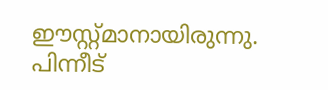ഈസ്റ്റ്മാനായിരുന്നു. പിന്നീട്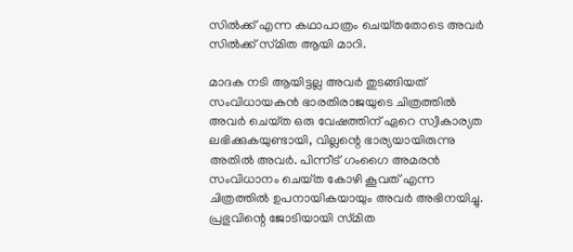സിൽക്ക് എന്ന കഥാപാത്രം ചെയ്‌തതോടെ അവർ സിൽക്ക് സ്‌മിത ആയി മാറി.

മാദക നടി ആയിട്ടല്ല അവർ തുടങ്ങിയത് സംവിധായകൻ ഭാരതിരാജയുടെ ചിത്രത്തിൽ അവർ ചെയ്‌ത ഒരു വേഷത്തിന് ഏറെ സ്വീകാര്യത ലഭിക്കുകയുണ്ടായി, വില്ലന്റെ ഭാര്യയായിരുന്നു അതിൽ അവർ. പിന്നീട് ഗംഗൈ അമരൻ സംവിധാനം ചെയ്‌ത കോഴി കൂവത് എന്ന ചിത്രത്തിൽ ഉപനായികയായും അവർ അഭിനയിച്ചു. പ്രഭുവിന്റെ ജോടിയായി സ്‌മിത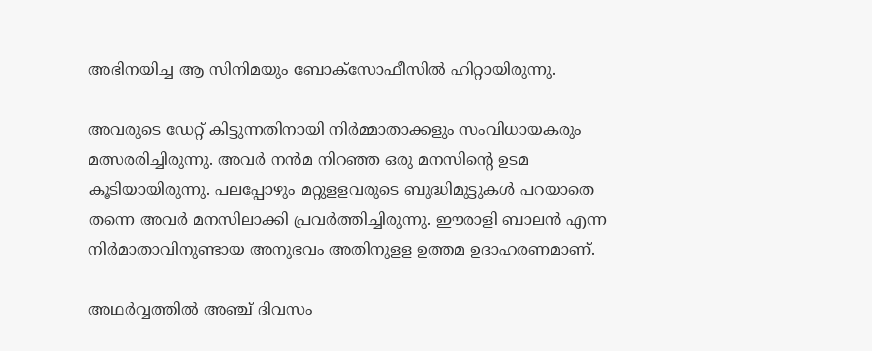അഭിനയിച്ച ആ സിനിമയും ബോക്‌സോഫീസിൽ ഹിറ്റായിരുന്നു.

അവരുടെ ഡേറ്റ് കിട്ടുന്നതിനായി നിർമ്മാതാക്കളും സംവിധായകരും മത്സരരിച്ചിരുന്നു. അവർ നൻമ നിറഞ്ഞ ഒരു മനസിന്റെ ഉടമ കൂടിയായിരുന്നു. പലപ്പോഴും മറ്റുളളവരുടെ ബുദ്ധിമുട്ടുകൾ പറയാതെ തന്നെ അവർ മനസിലാക്കി പ്രവർത്തിച്ചിരുന്നു. ഈരാളി ബാലൻ എന്ന നിർമാതാവിനുണ്ടായ അനുഭവം അതിനുളള ഉത്തമ ഉദാഹരണമാണ്.

അഥർവ്വത്തിൽ അഞ്ച് ദിവസം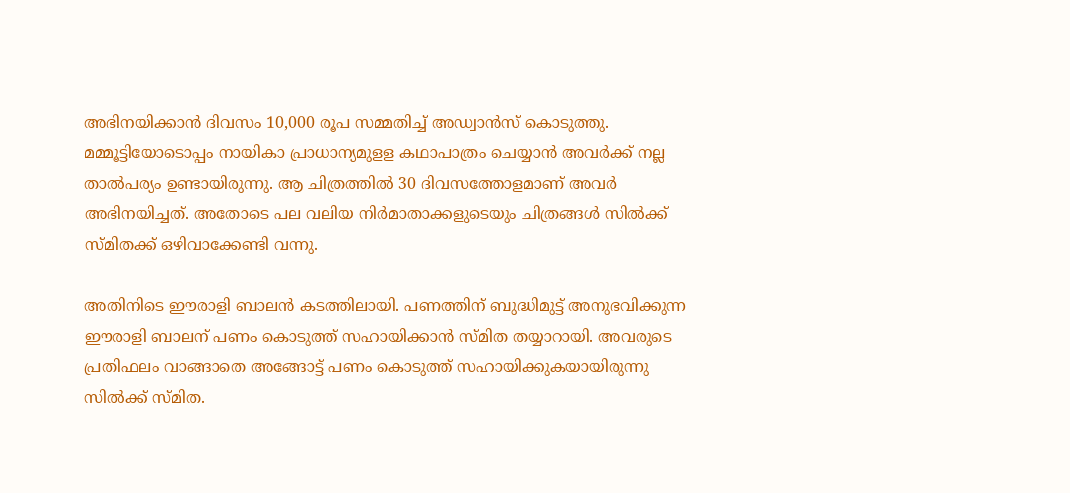അഭിനയിക്കാൻ ദിവസം 10,000 രൂപ സമ്മതിച്ച് അഡ്വാൻസ് കൊടുത്തു. മമ്മൂട്ടിയോടൊപ്പം നായികാ പ്രാധാന്യമുളള കഥാപാത്രം ചെയ്യാൻ അവർക്ക് നല്ല താൽപര്യം ഉണ്ടായിരുന്നു. ആ ചിത്രത്തിൽ 30 ദിവസത്തോളമാണ് അവർ അഭിനയിച്ചത്. അതോടെ പല വലിയ നിർമാതാക്കളുടെയും ചിത്രങ്ങൾ സിൽക്ക് സ്‌മിതക്ക് ഒഴിവാക്കേണ്ടി വന്നു.

അതിനിടെ ഈരാളി ബാലൻ കടത്തിലായി. പണത്തിന് ബുദ്ധിമുട്ട് അനുഭവിക്കുന്ന ഈരാളി ബാലന് പണം കൊടുത്ത് സഹായിക്കാൻ സ്‌മിത തയ്യാറായി. അവരുടെ പ്രതിഫലം വാങ്ങാതെ അങ്ങോട്ട് പണം കൊടുത്ത് സഹായിക്കുകയായിരുന്നു സിൽക്ക് സ്‌മിത.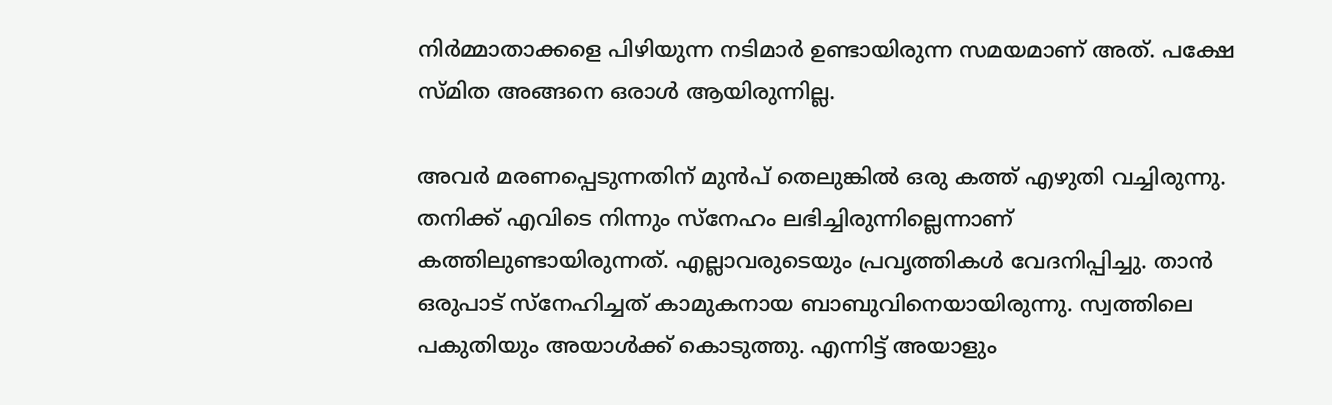നിർമ്മാതാക്കളെ പിഴിയുന്ന നടിമാർ ഉണ്ടായിരുന്ന സമയമാണ് അത്. പക്ഷേ സ്‌മിത അങ്ങനെ ഒരാൾ ആയിരുന്നില്ല.

അവർ മരണപ്പെടുന്നതിന് മുൻപ് തെലുങ്കിൽ ഒരു കത്ത് എഴുതി വച്ചിരുന്നു. തനിക്ക് എവിടെ നിന്നും സ്‌നേഹം ലഭിച്ചിരുന്നില്ലെന്നാണ് കത്തിലുണ്ടായിരുന്നത്. എല്ലാവരുടെയും പ്രവൃത്തികൾ വേദനിപ്പിച്ചു. താൻ ഒരുപാട് സ്‌നേഹിച്ചത് കാമുകനായ ബാബുവിനെയായിരുന്നു. സ്വത്തിലെ പകുതിയും അയാൾക്ക് കൊടുത്തു. എന്നിട്ട് അയാളും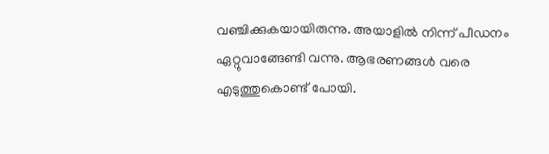വഞ്ചിക്കുകയായിരുന്നു. അയാളിൽ നിന്ന് പീഡനം ഏറ്റുവാങ്ങേണ്ടി വന്നു. ആഭരണങ്ങൾ വരെ എടുത്തുകൊണ്ട് പോയി.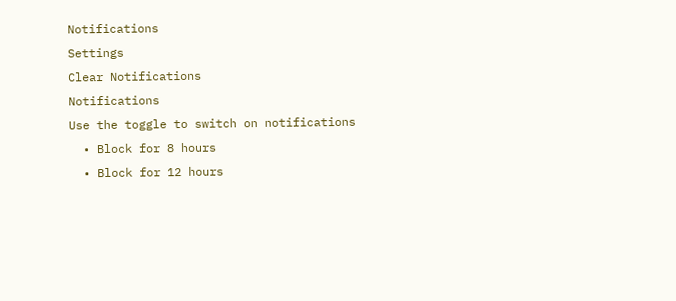Notifications
Settings
Clear Notifications
Notifications
Use the toggle to switch on notifications
  • Block for 8 hours
  • Block for 12 hours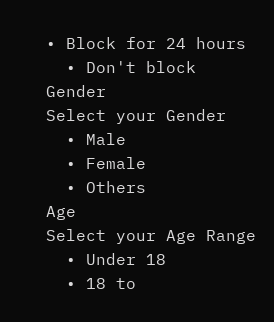• Block for 24 hours
  • Don't block
Gender
Select your Gender
  • Male
  • Female
  • Others
Age
Select your Age Range
  • Under 18
  • 18 to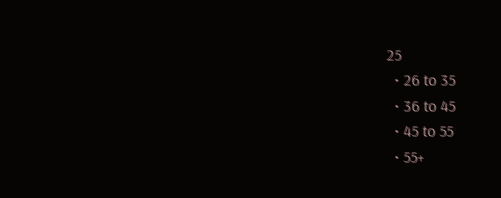25
  • 26 to 35
  • 36 to 45
  • 45 to 55
  • 55+